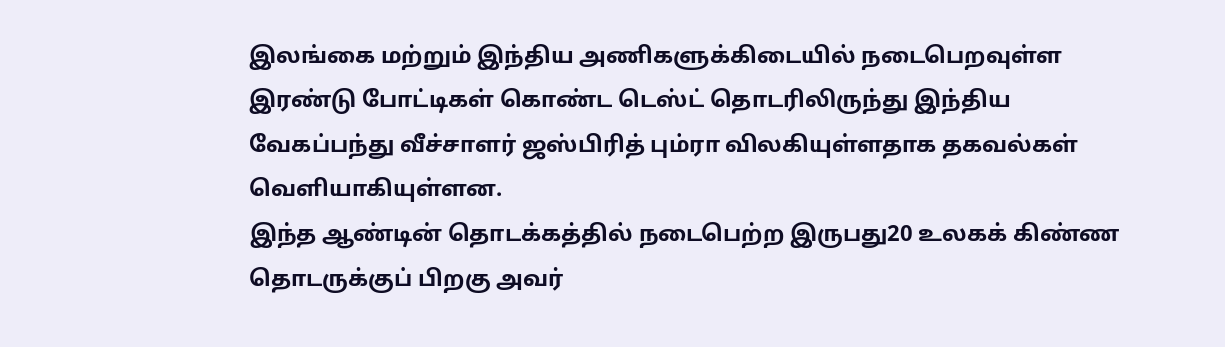இலங்கை மற்றும் இந்திய அணிகளுக்கிடையில் நடைபெறவுள்ள இரண்டு போட்டிகள் கொண்ட டெஸ்ட் தொடரிலிருந்து இந்திய வேகப்பந்து வீச்சாளர் ஜஸ்பிரித் பும்ரா விலகியுள்ளதாக தகவல்கள் வெளியாகியுள்ளன.
இந்த ஆண்டின் தொடக்கத்தில் நடைபெற்ற இருபது20 உலகக் கிண்ண தொடருக்குப் பிறகு அவர்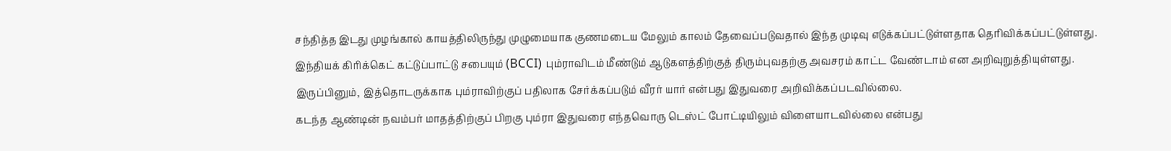சந்தித்த இடது முழங்கால் காயத்திலிருந்து முழுமையாக குணமடைய மேலும் காலம் தேவைப்படுவதால் இந்த முடிவு எடுக்கப்பட்டுள்ளதாக தெரிவிக்கப்பட்டுள்ளது.
இந்தியக் கிரிக்கெட் கட்டுப்பாட்டு சபையும் (BCCI) பும்ராவிடம் மீண்டும் ஆடுகளத்திற்குத் திரும்புவதற்கு அவசரம் காட்ட வேண்டாம் என அறிவுறுத்தியுள்ளது.
இருப்பினும், இத்தொடருக்காக பும்ராவிற்குப் பதிலாக சேர்க்கப்படும் வீரர் யார் என்பது இதுவரை அறிவிக்கப்படவில்லை.
கடந்த ஆண்டின் நவம்பர் மாதத்திற்குப் பிறகு பும்ரா இதுவரை எந்தவொரு டெஸ்ட் போட்டியிலும் விளையாடவில்லை என்பது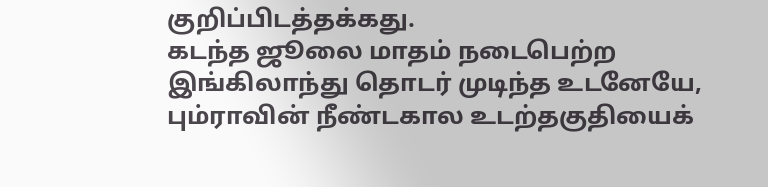குறிப்பிடத்தக்கது.
கடந்த ஜூலை மாதம் நடைபெற்ற இங்கிலாந்து தொடர் முடிந்த உடனேயே, பும்ராவின் நீண்டகால உடற்தகுதியைக்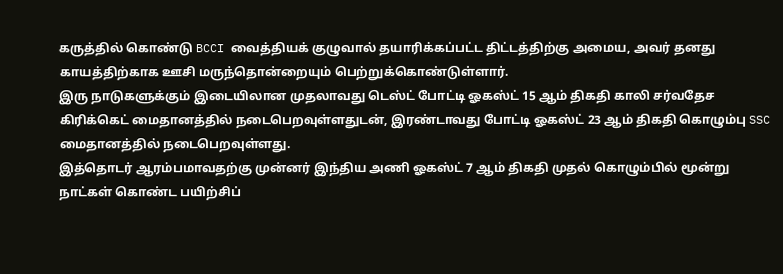கருத்தில் கொண்டு BCCI வைத்தியக் குழுவால் தயாரிக்கப்பட்ட திட்டத்திற்கு அமைய, அவர் தனது காயத்திற்காக ஊசி மருந்தொன்றையும் பெற்றுக்கொண்டுள்ளார்.
இரு நாடுகளுக்கும் இடையிலான முதலாவது டெஸ்ட் போட்டி ஓகஸ்ட் 15 ஆம் திகதி காலி சர்வதேச கிரிக்கெட் மைதானத்தில் நடைபெறவுள்ளதுடன், இரண்டாவது போட்டி ஓகஸ்ட் 23 ஆம் திகதி கொழும்பு SSC மைதானத்தில் நடைபெறவுள்ளது.
இத்தொடர் ஆரம்பமாவதற்கு முன்னர் இந்திய அணி ஓகஸ்ட் 7 ஆம் திகதி முதல் கொழும்பில் மூன்று நாட்கள் கொண்ட பயிற்சிப்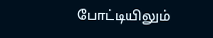போட்டியிலும்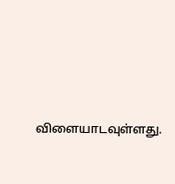விளையாடவுள்ளது.